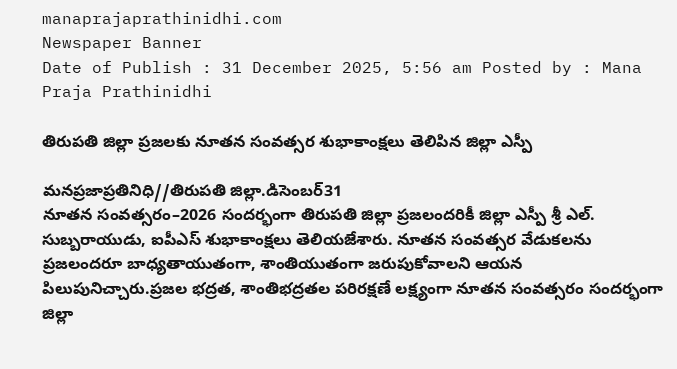manaprajaprathinidhi.com
Newspaper Banner
Date of Publish : 31 December 2025, 5:56 am Posted by : Mana Praja Prathinidhi

తిరుపతి జిల్లా ప్రజలకు నూతన సంవత్సర శుభాకాంక్షలు తెలిపిన జిల్లా ఎస్పీ

మనప్రజాప్రతినిధి//తిరుపతి జిల్లా.డిసెంబర్31
నూతన సంవత్సరం–2026 సందర్భంగా తిరుపతి జిల్లా ప్రజలందరికీ జిల్లా ఎస్పీ శ్రీ ఎల్. సుబ్బరాయుడు, ఐపీఎస్ శుభాకాంక్షలు తెలియజేశారు. నూతన సంవత్సర వేడుకలను ప్రజలందరూ బాధ్యతాయుతంగా, శాంతియుతంగా జరుపుకోవాలని ఆయన పిలుపునిచ్చారు.ప్రజల భద్రత, శాంతిభద్రతల పరిరక్షణే లక్ష్యంగా నూతన సంవత్సరం సందర్భంగా జిల్లా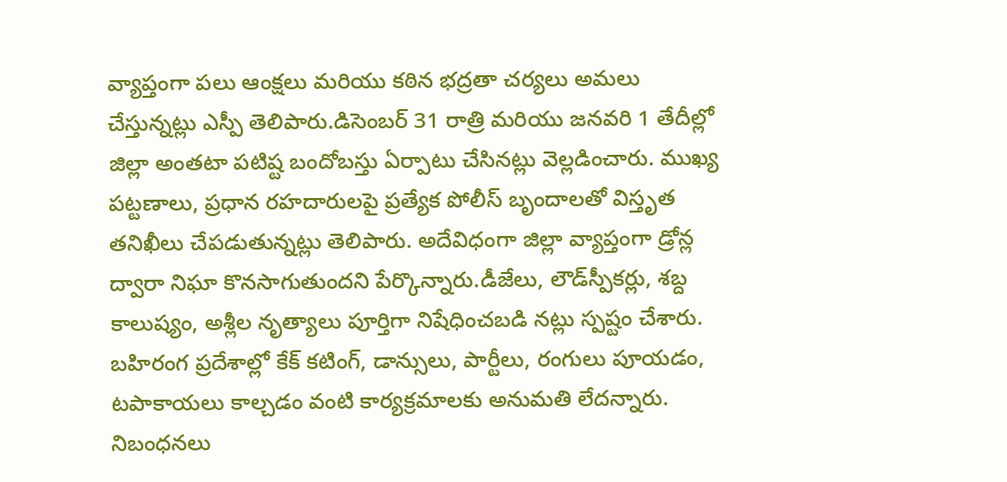వ్యాప్తంగా పలు ఆంక్షలు మరియు కఠిన భద్రతా చర్యలు అమలు చేస్తున్నట్లు ఎస్పీ తెలిపారు.డిసెంబర్ 31 రాత్రి మరియు జనవరి 1 తేదీల్లో జిల్లా అంతటా పటిష్ట బందోబస్తు ఏర్పాటు చేసినట్లు వెల్లడించారు. ముఖ్య పట్టణాలు, ప్రధాన రహదారులపై ప్రత్యేక పోలీస్ బృందాలతో విస్తృత తనిఖీలు చేపడుతున్నట్లు తెలిపారు. అదేవిధంగా జిల్లా వ్యాప్తంగా డ్రోన్ల ద్వారా నిఘా కొనసాగుతుందని పేర్కొన్నారు.డీజేలు, లౌడ్‌స్పీకర్లు, శబ్ద కాలుష్యం, అశ్లీల నృత్యాలు పూర్తిగా నిషేధించబడి నట్లు స్పష్టం చేశారు. బహిరంగ ప్రదేశాల్లో కేక్ కటింగ్, డాన్సులు, పార్టీలు, రంగులు పూయడం, టపాకాయలు కాల్చడం వంటి కార్యక్రమాలకు అనుమతి లేదన్నారు. నిబంధనలు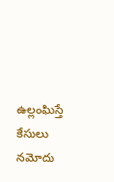ఉల్లంఘిస్తే కేసులు నమోదు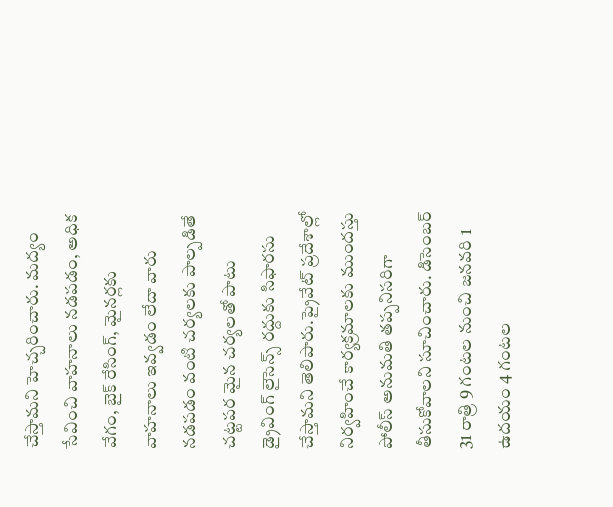చేస్తామని హెచ్చరించారు. మద్యం సేవించి వాహనాలు నడపడం, అధిక వేగం, బైక్ రేసింగ్, మైనర్లకు వాహనాలు ఇవ్వడం లేదా వారు నడపడం వంటి చర్యలకు పాల్పడితే చట్టపర మైన చర్యలతో పాటు డ్రైవింగ్ లైసెన్స్ రద్దుకు సిఫారసు చేస్తామని తెలిపారు.ప్రైవేట్ ప్రదేశాల్లో నిర్వహించే కార్యక్రమాలకు ముందస్తు పోలీస్ అనుమతి తప్పనిసరిగా తీసుకోవాలని సూచించారు. డిసెంబర్ 31 రాత్రి 9 గంటల నుంచి జనవరి 1 ఉదయం 4 గంటల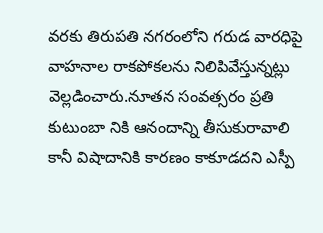వరకు తిరుపతి నగరంలోని గరుడ వారధిపై వాహనాల రాకపోకలను నిలిపివేస్తున్నట్లు వెల్లడించారు.నూతన సంవత్సరం ప్రతి కుటుంబా నికి ఆనందాన్ని తీసుకురావాలి కానీ విషాదానికి కారణం కాకూడదని ఎస్పీ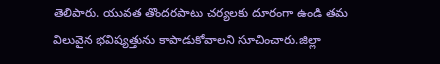తెలిపారు. యువత తొందరపాటు చర్యలకు దూరంగా ఉండి తమ విలువైన భవిష్యత్తును కాపాడుకోవాలని సూచించారు.జిల్లా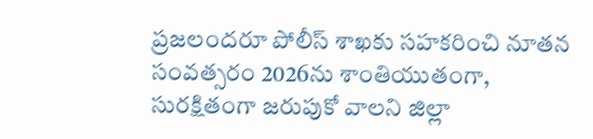ప్రజలందరూ పోలీస్ శాఖకు సహకరించి నూతన సంవత్సరం 2026ను శాంతియుతంగా, సురక్షితంగా జరుపుకో వాలని జిల్లా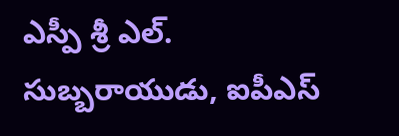ఎస్పీ శ్రీ ఎల్. సుబ్బరాయుడు, ఐపీఎస్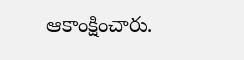ఆకాంక్షించారు.